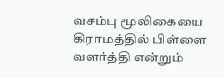வசம்பு மூலிகையை கிராமத்தில் பிள்ளை வளர்த்தி என்றும்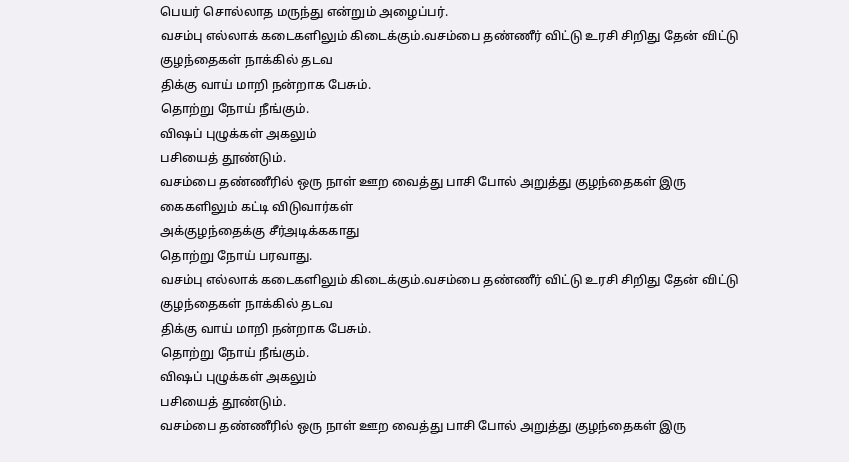பெயர் சொல்லாத மருந்து என்றும் அழைப்பர்.
வசம்பு எல்லாக் கடைகளிலும் கிடைக்கும்.வசம்பை தண்ணீர் விட்டு உரசி சிறிது தேன் விட்டு குழந்தைகள் நாக்கில் தடவ
திக்கு வாய் மாறி நன்றாக பேசும்.
தொற்று நோய் நீங்கும்.
விஷப் புழுக்கள் அகலும்
பசியைத் தூண்டும்.
வசம்பை தண்ணீரில் ஒரு நாள் ஊற வைத்து பாசி போல் அறுத்து குழந்தைகள் இரு
கைகளிலும் கட்டி விடுவார்கள்
அக்குழந்தைக்கு சீர்அடிக்ககாது
தொற்று நோய் பரவாது.
வசம்பு எல்லாக் கடைகளிலும் கிடைக்கும்.வசம்பை தண்ணீர் விட்டு உரசி சிறிது தேன் விட்டு குழந்தைகள் நாக்கில் தடவ
திக்கு வாய் மாறி நன்றாக பேசும்.
தொற்று நோய் நீங்கும்.
விஷப் புழுக்கள் அகலும்
பசியைத் தூண்டும்.
வசம்பை தண்ணீரில் ஒரு நாள் ஊற வைத்து பாசி போல் அறுத்து குழந்தைகள் இரு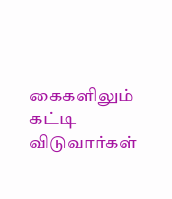கைகளிலும் கட்டி விடுவார்கள்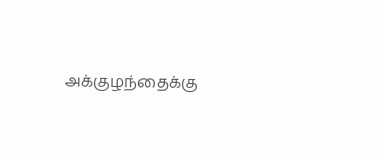அக்குழந்தைக்கு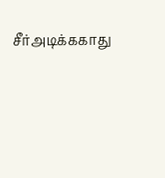சீர்அடிக்ககாது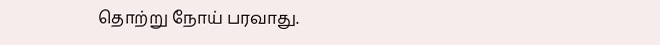தொற்று நோய் பரவாது.